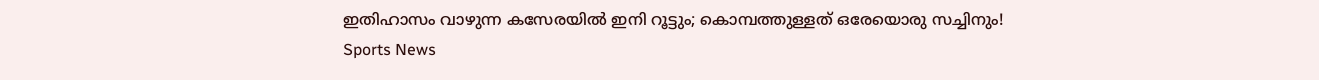ഇതിഹാസം വാഴുന്ന കസേരയില്‍ ഇനി റൂട്ടും; കൊമ്പത്തുള്ളത് ഒരേയൊരു സച്ചിനും!
Sports News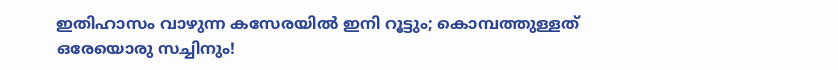ഇതിഹാസം വാഴുന്ന കസേരയില്‍ ഇനി റൂട്ടും; കൊമ്പത്തുള്ളത് ഒരേയൊരു സച്ചിനും!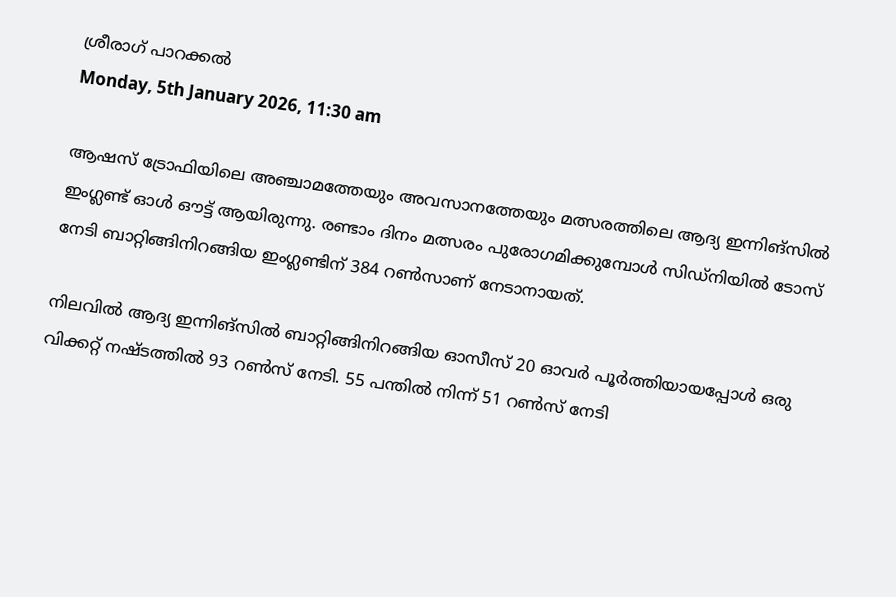ശ്രീരാഗ് പാറക്കല്‍
Monday, 5th January 2026, 11:30 am

ആഷസ് ട്രോഫിയിലെ അഞ്ചാമത്തേയും അവസാനത്തേയും മത്സരത്തിലെ ആദ്യ ഇന്നിങ്‌സില്‍ ഇംഗ്ലണ്ട് ഓള്‍ ഔട്ട് ആയിരുന്നു. രണ്ടാം ദിനം മത്സരം പുരോഗമിക്കുമ്പോള്‍ സിഡ്‌നിയില്‍ ടോസ് നേടി ബാറ്റിങ്ങിനിറങ്ങിയ ഇംഗ്ലണ്ടിന് 384 റണ്‍സാണ് നേടാനായത്.

നിലവില്‍ ആദ്യ ഇന്നിങ്‌സില്‍ ബാറ്റിങ്ങിനിറങ്ങിയ ഓസീസ് 20 ഓവര്‍ പൂര്‍ത്തിയായപ്പോള്‍ ഒരു വിക്കറ്റ് നഷ്ടത്തില്‍ 93 റണ്‍സ് നേടി. 55 പന്തില്‍ നിന്ന് 51 റണ്‍സ് നേടി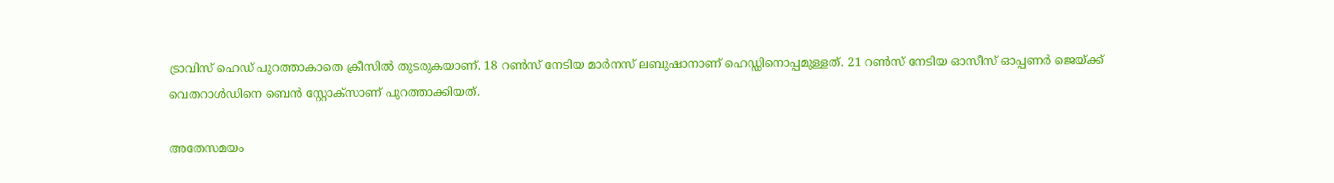ട്രാവിസ് ഹെഡ് പുറത്താകാതെ ക്രീസില്‍ തുടരുകയാണ്. 18 റണ്‍സ് നേടിയ മാര്‍നസ് ലബുഷാനാണ് ഹെഡ്ഡിനൊപ്പമുള്ളത്. 21 റണ്‍സ് നേടിയ ഓസീസ് ഓപ്പണര്‍ ജെയ്ക്ക് വെതറാള്‍ഡിനെ ബെന്‍ സ്റ്റോക്‌സാണ് പുറത്താക്കിയത്.

അതേസമയം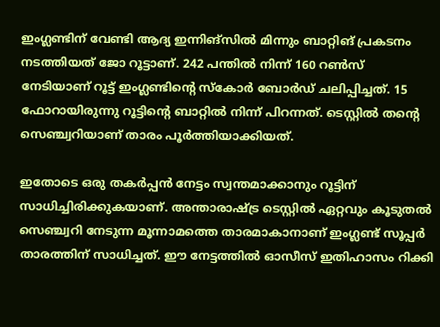ഇംഗ്ലണ്ടിന് വേണ്ടി ആദ്യ ഇന്നിങ്‌സില്‍ മിന്നും ബാറ്റിങ് പ്രകടനം നടത്തിയത് ജോ റൂട്ടാണ്. 242 പന്തില്‍ നിന്ന് 160 റണ്‍സ് നേടിയാണ് റൂട്ട് ഇംഗ്ലണ്ടിന്റെ സ്‌കോര്‍ ബോര്‍ഡ് ചലിപ്പിച്ചത്. 15 ഫോറായിരുന്നു റൂട്ടിന്റെ ബാറ്റില്‍ നിന്ന് പിറന്നത്. ടെസ്റ്റില്‍ തന്റെ സെഞ്ച്വറിയാണ് താരം പൂര്‍ത്തിയാക്കിയത്.

ഇതോടെ ഒരു തകര്‍പ്പന്‍ നേട്ടം സ്വന്തമാക്കാനും റൂട്ടിന് സാധിച്ചിരിക്കുകയാണ്. അന്താരാഷ്ട്ര ടെസ്റ്റില്‍ ഏറ്റവും കൂടുതല്‍ സെഞ്ച്വറി നേടുന്ന മൂന്നാമത്തെ താരമാകാനാണ് ഇംഗ്ലണ്ട് സൂപ്പര്‍ താരത്തിന് സാധിച്ചത്. ഈ നേട്ടത്തില്‍ ഓസീസ് ഇതിഹാസം റിക്കി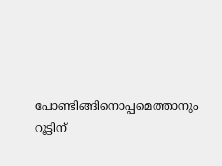പോണ്ടിങ്ങിനൊപ്പമെത്താനും റൂട്ടിന്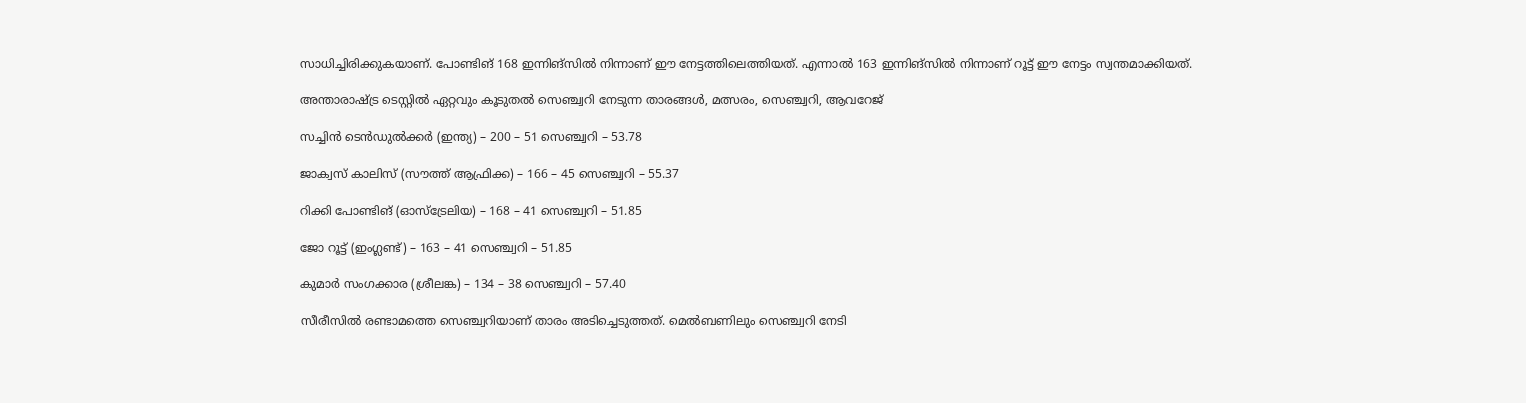സാധിച്ചിരിക്കുകയാണ്. പോണ്ടിങ് 168 ഇന്നിങ്‌സില്‍ നിന്നാണ് ഈ നേട്ടത്തിലെത്തിയത്. എന്നാല്‍ 163 ഇന്നിങ്‌സില്‍ നിന്നാണ് റൂട്ട് ഈ നേട്ടം സ്വന്തമാക്കിയത്.

അന്താരാഷ്ട്ര ടെസ്റ്റില്‍ ഏറ്റവും കൂടുതല്‍ സെഞ്ച്വറി നേടുന്ന താരങ്ങള്‍, മത്സരം, സെഞ്ച്വറി, ആവറേജ്

സച്ചിന്‍ ടെന്‍ഡുല്‍ക്കര്‍ (ഇന്ത്യ) – 200 – 51 സെഞ്ച്വറി – 53.78

ജാക്വസ് കാലിസ് (സൗത്ത് ആഫ്രിക്ക) – 166 – 45 സെഞ്ച്വറി – 55.37

റിക്കി പോണ്ടിങ് (ഓസ്‌ട്രേലിയ) – 168 – 41 സെഞ്ച്വറി – 51.85

ജോ റൂട്ട് (ഇംഗ്ലണ്ട്) – 163 – 41 സെഞ്ച്വറി – 51.85

കുമാര്‍ സംഗക്കാര (ശ്രീലങ്ക) – 134 – 38 സെഞ്ച്വറി – 57.40

സീരീസില്‍ രണ്ടാമത്തെ സെഞ്ച്വറിയാണ് താരം അടിച്ചെടുത്തത്. മെല്‍ബണിലും സെഞ്ച്വറി നേടി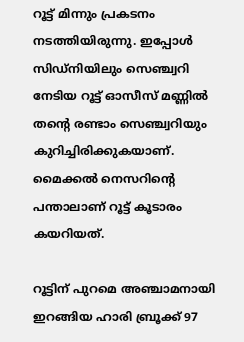റൂട്ട് മിന്നും പ്രകടനം നടത്തിയിരുന്നു. ഇപ്പോള്‍ സിഡ്‌നിയിലും സെഞ്ച്വറി നേടിയ റൂട്ട് ഓസീസ് മണ്ണില്‍ തന്റെ രണ്ടാം സെഞ്ച്വറിയും കുറിച്ചിരിക്കുകയാണ്. മൈക്കല്‍ നെസറിന്റെ പന്താലാണ് റൂട്ട് കൂടാരം കയറിയത്.

റൂട്ടിന് പുറമെ അഞ്ചാമനായി ഇറങ്ങിയ ഹാരി ബ്രൂക്ക് 97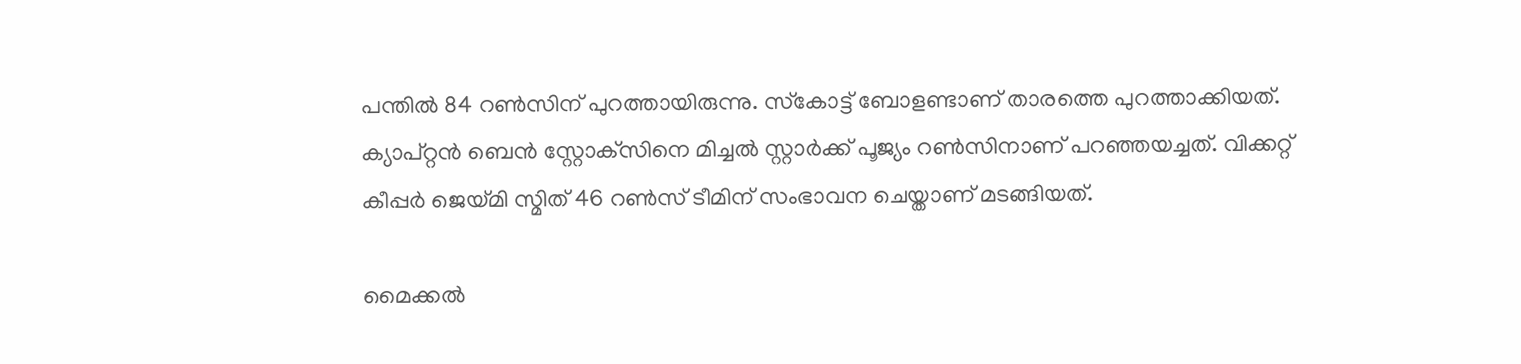പന്തില്‍ 84 റണ്‍സിന് പുറത്തായിരുന്നു. സ്‌കോട്ട് ബോളണ്ടാണ് താരത്തെ പുറത്താക്കിയത്. ക്യാപ്റ്റന്‍ ബെന്‍ സ്റ്റോക്‌സിനെ മിച്ചല്‍ സ്റ്റാര്‍ക്ക് പൂജ്യം റണ്‍സിനാണ് പറഞ്ഞയച്ചത്. വിക്കറ്റ് കീപ്പര്‍ ജെയ്മി സ്മിത് 46 റണ്‍സ് ടീമിന് സംഭാവന ചെയ്താണ് മടങ്ങിയത്.

മൈക്കല്‍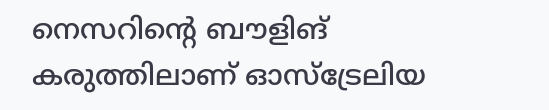നെസറിന്റെ ബൗളിങ് കരുത്തിലാണ് ഓസ്‌ട്രേലിയ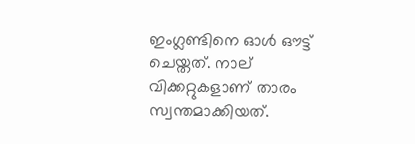ഇംഗ്ലണ്ടിനെ ഓള്‍ ഔട്ട് ചെയ്തത്. നാല് വിക്കറ്റുകളാണ് താരം സ്വന്തമാക്കിയത്.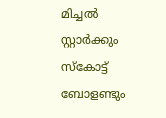മിച്ചല്‍ സ്റ്റാര്‍ക്കും സ്‌കോട്ട് ബോളണ്ടും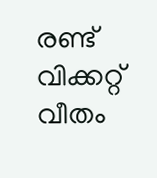രണ്ട് വിക്കറ്റ് വീതം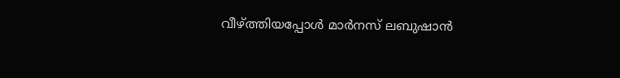വീഴ്ത്തിയപ്പോള്‍ മാര്‍നസ് ലബുഷാന്‍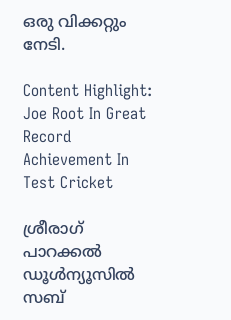ഒരു വിക്കറ്റും നേടി.

Content Highlight: Joe Root In Great Record Achievement In Test Cricket

ശ്രീരാഗ് പാറക്കല്‍
ഡൂള്‍ന്യൂസില്‍ സബ്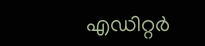എഡിറ്റര്‍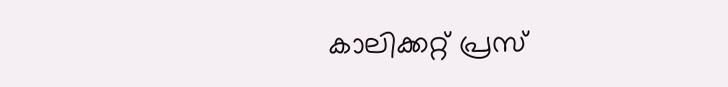കാലിക്കറ്റ് പ്രസ്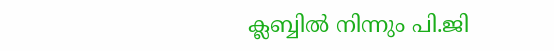ക്ലബ്ബില്‍ നിന്നും പി.ജി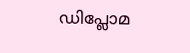ഡിപ്ലോമ